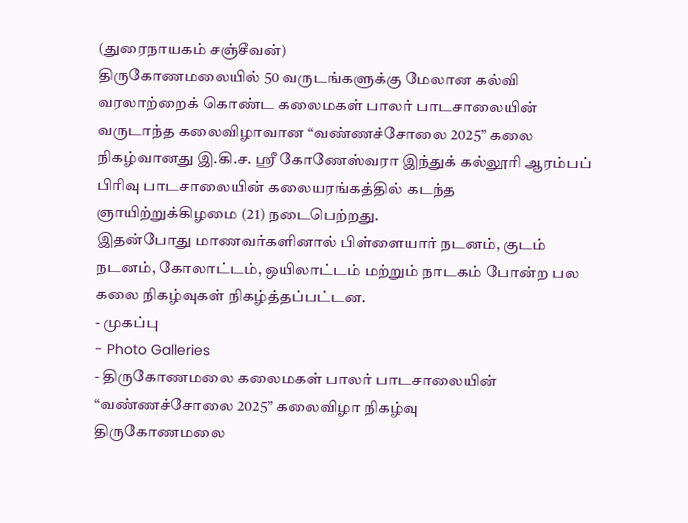(துரைநாயகம் சஞ்சீவன்)
திருகோணமலையில் 50 வருடங்களுக்கு மேலான கல்வி வரலாற்றைக் கொண்ட கலைமகள் பாலர் பாடசாலையின் வருடாந்த கலைவிழாவான “வண்ணச்சோலை 2025” கலை நிகழ்வானது இ.கி.ச. ஸ்ரீ கோணேஸ்வரா இந்துக் கல்லூரி ஆரம்பப் பிரிவு பாடசாலையின் கலையரங்கத்தில் கடந்த ஞாயிற்றுக்கிழமை (21) நடைபெற்றது.
இதன்போது மாணவர்களினால் பிள்ளையார் நடனம், குடம் நடனம், கோலாட்டம், ஒயிலாட்டம் மற்றும் நாடகம் போன்ற பல கலை நிகழ்வுகள் நிகழ்த்தப்பட்டன.
- முகப்பு
- Photo Galleries
- திருகோணமலை கலைமகள் பாலர் பாடசாலையின் “வண்ணச்சோலை 2025” கலைவிழா நிகழ்வு
திருகோணமலை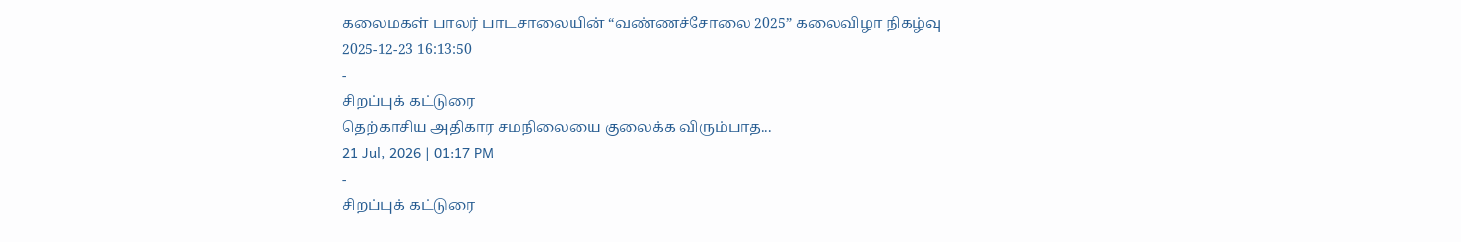கலைமகள் பாலர் பாடசாலையின் “வண்ணச்சோலை 2025” கலைவிழா நிகழ்வு
2025-12-23 16:13:50
-
சிறப்புக் கட்டுரை
தெற்காசிய அதிகார சமநிலையை குலைக்க விரும்பாத...
21 Jul, 2026 | 01:17 PM
-
சிறப்புக் கட்டுரை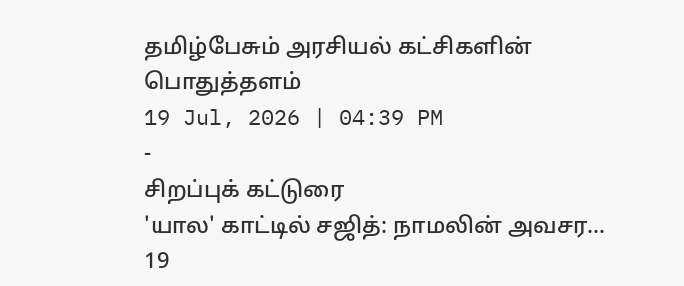தமிழ்பேசும் அரசியல் கட்சிகளின் பொதுத்தளம்
19 Jul, 2026 | 04:39 PM
-
சிறப்புக் கட்டுரை
'யால' காட்டில் சஜித்: நாமலின் அவசர...
19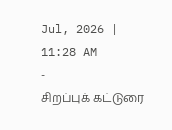Jul, 2026 | 11:28 AM
-
சிறப்புக் கட்டுரை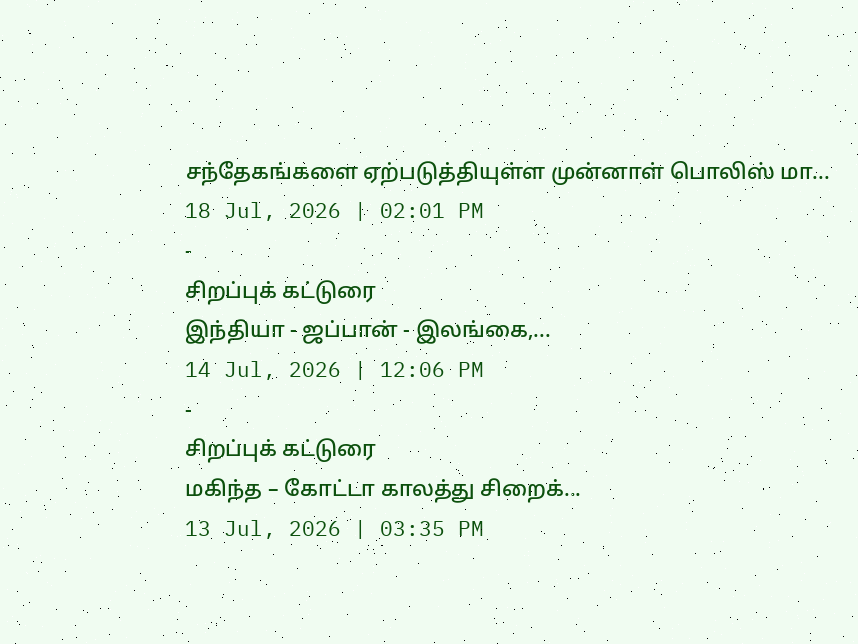சந்தேகங்களை ஏற்படுத்தியுள்ள முன்னாள் பொலிஸ் மா...
18 Jul, 2026 | 02:01 PM
-
சிறப்புக் கட்டுரை
இந்தியா - ஜப்பான் - இலங்கை,...
14 Jul, 2026 | 12:06 PM
-
சிறப்புக் கட்டுரை
மகிந்த – கோட்டா காலத்து சிறைக்...
13 Jul, 2026 | 03:35 PM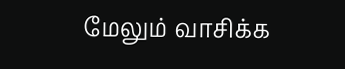மேலும் வாசிக்க